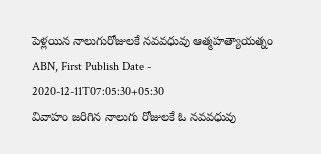పెళ్లయిన నాలుగురోజులకే నవవధువు ఆత్మహత్యాయత్నం
ABN, First Publish Date - 2020-12-11T07:05:30+05:30
వివాహం జరిగిన నాలుగు రోజులకే ఓ నవవధువు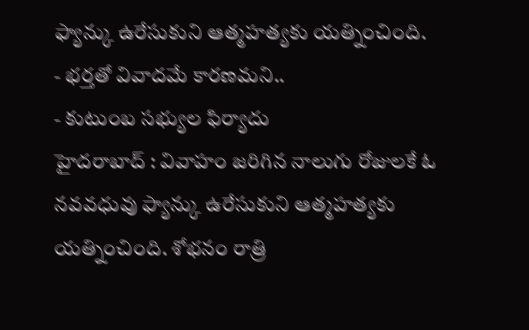ఫ్యాన్కు ఉరేసుకుని ఆత్మహత్యకు యత్నించింది.
- భర్తతో వివాదమే కారణమని..
- కుటుంబ సభ్యుల ఫిర్యాదు
హైదరాబాద్ : వివాహం జరిగిన నాలుగు రోజులకే ఓ నవవధువు ఫ్యాన్కు ఉరేసుకుని ఆత్మహత్యకు యత్నించింది. శోభనం రాత్రి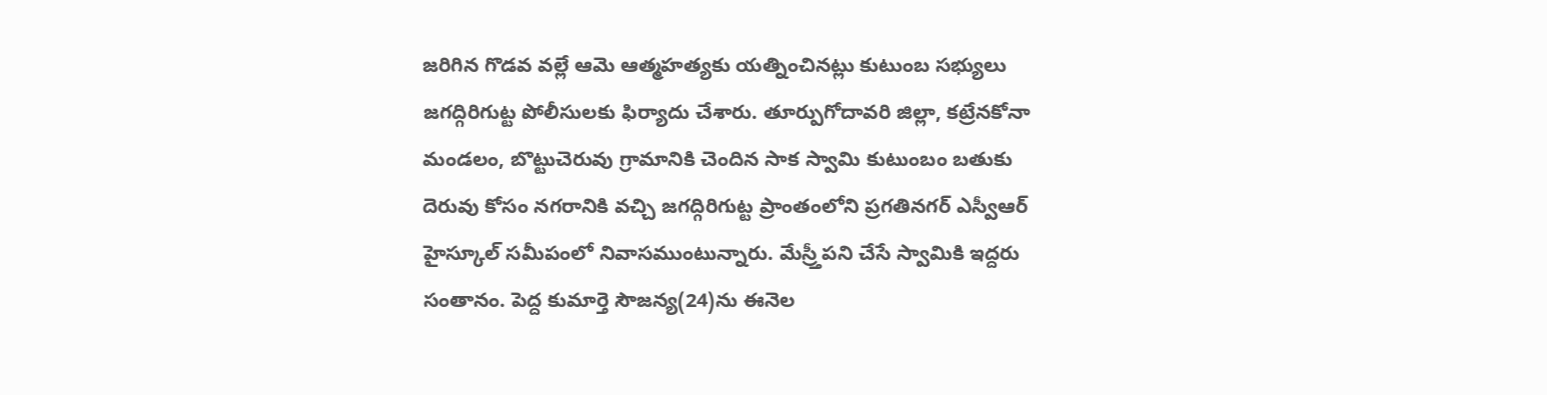జరిగిన గొడవ వల్లే ఆమె ఆత్మహత్యకు యత్నించినట్లు కుటుంబ సభ్యులు జగద్గిరిగుట్ట పోలీసులకు ఫిర్యాదు చేశారు. తూర్పుగోదావరి జిల్లా, కట్రేనకోనా మండలం, బొట్టుచెరువు గ్రామానికి చెందిన సాక స్వామి కుటుంబం బతుకు దెరువు కోసం నగరానికి వచ్చి జగద్గిరిగుట్ట ప్రాంతంలోని ప్రగతినగర్ ఎస్వీఆర్ హైస్కూల్ సమీపంలో నివాసముంటున్నారు. మేస్ర్తీపని చేసే స్వామికి ఇద్దరు సంతానం. పెద్ద కుమార్తె సౌజన్య(24)ను ఈనెల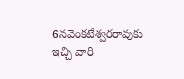6నవెంకటేశ్వరరావుకు ఇచ్చి వారి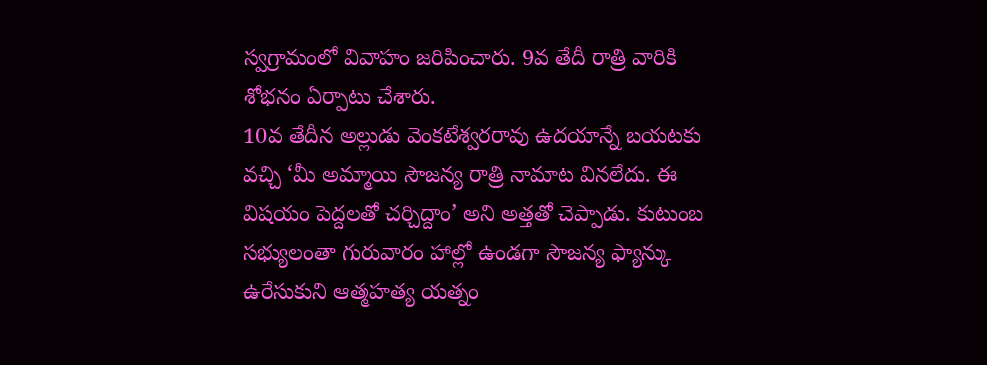స్వగ్రామంలో వివాహం జరిపించారు. 9వ తేదీ రాత్రి వారికి శోభనం ఏర్పాటు చేశారు.
10వ తేదీన అల్లుడు వెంకటేశ్వరరావు ఉదయాన్నే బయటకు వచ్చి ‘మీ అమ్మాయి సౌజన్య రాత్రి నామాట వినలేదు. ఈ విషయం పెద్దలతో చర్చిద్దాం’ అని అత్తతో చెప్పాడు. కుటుంబ సభ్యులంతా గురువారం హాల్లో ఉండగా సౌజన్య ఫ్యాన్కు ఉరేసుకుని ఆత్మహత్య యత్నం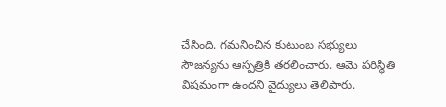చేసింది. గమనించిన కుటుంబ సభ్యులు సౌజన్యను ఆస్పత్రికి తరలించారు. ఆమె పరిస్థితి విషమంగా ఉందని వైద్యులు తెలిపారు.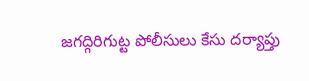జగద్గిరిగుట్ట పోలీసులు కేసు దర్యాప్తు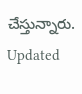చేస్తున్నారు.
Updated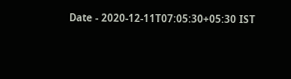Date - 2020-12-11T07:05:30+05:30 IST